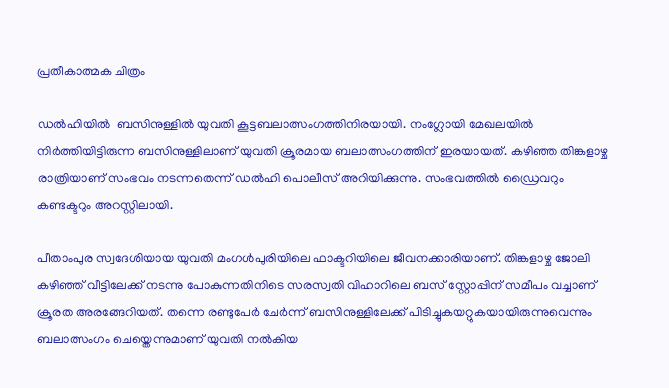പ്രതീകാത്മക ചിത്രം

ഡല്‍ഹിയില്‍  ബസിനുള്ളില്‍ യുവതി കൂട്ടബലാത്സംഗത്തിനിരയായി. നംഗ്ലോയി മേഖലയില്‍ നിര്‍ത്തിയിട്ടിരുന്ന ബസിനുള്ളിലാണ് യുവതി ക്രൂരമായ ബലാത്സംഗത്തിന് ഇരയായത്. കഴിഞ്ഞ തിങ്കളാഴ്ച രാത്രിയാണ് സംഭവം നടന്നതെന്ന് ഡല്‍ഹി പൊലീസ് അറിയിക്കുന്നു. സംഭവത്തില്‍ ഡ്രൈവറും കണ്ടക്ടറും അറസ്റ്റിലായി.

പീതാംപുര സ്വദേശിയായ യുവതി മംഗള്‍പുരിയിലെ ഫാക്ടറിയിലെ ജീവനക്കാരിയാണ്. തിങ്കളാഴ്ച ജോലി കഴിഞ്ഞ് വീട്ടിലേക്ക് നടന്നു പോകുന്നതിനിടെ സരസ്വതി വിഹാറിലെ ബസ് സ്റ്റോപ്പിന് സമീപം വച്ചാണ് ക്രൂരത അരങ്ങേറിയത്. തന്നെ രണ്ടുപേര്‍ ചേര്‍ന്ന് ബസിനുള്ളിലേക്ക് പിടിച്ചുകയറ്റുകയായിരുന്നുവെന്നും ബലാത്സംഗം ചെയ്തെന്നുമാണ് യുവതി നല്‍കിയ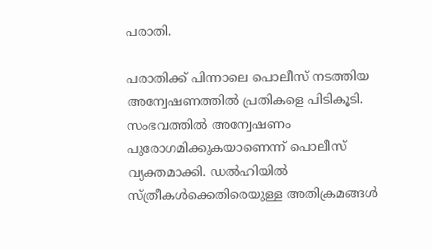പരാതി.

പരാതിക്ക് പിന്നാലെ പൊലീസ് നടത്തിയ അന്വേഷണത്തില്‍ പ്രതികളെ പിടികൂടി. സംഭവത്തിൽ അന്വേഷണം പുരോഗമിക്കുകയാണെന്ന് പൊലീസ് വ്യക്തമാക്കി. ഡൽഹിയിൽ സ്ത്രീകൾക്കെതിരെയുള്ള അതിക്രമങ്ങൾ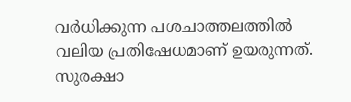വർധിക്കുന്ന പശചാത്തലത്തില്‍ വലിയ പ്രതിഷേധമാണ് ഉയരുന്നത്. സുരക്ഷാ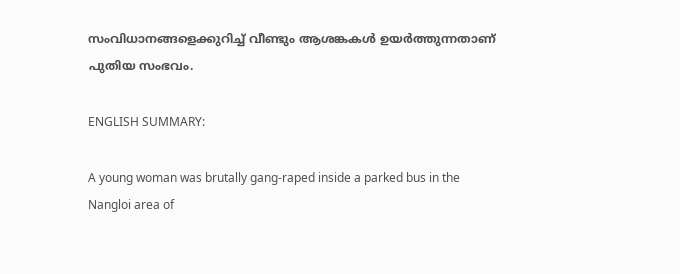സംവിധാനങ്ങളെക്കുറിച്ച് വീണ്ടും ആശങ്കകൾ ഉയർത്തുന്നതാണ് പുതിയ സംഭവം.

ENGLISH SUMMARY:

A young woman was brutally gang-raped inside a parked bus in the Nangloi area of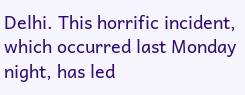Delhi. This horrific incident, which occurred last Monday night, has led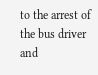to the arrest of the bus driver and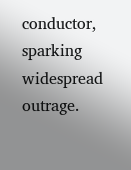conductor, sparking widespread outrage.